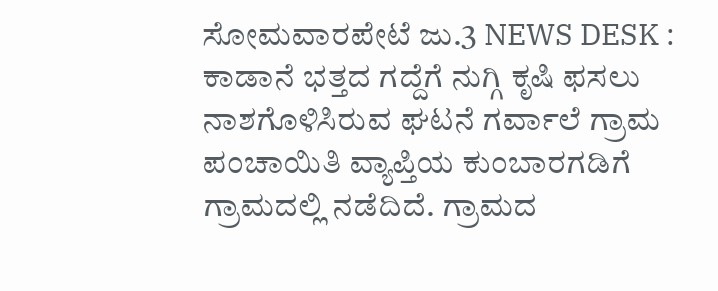ಸೋಮವಾರಪೇಟೆ ಜು.3 NEWS DESK : ಕಾಡಾನೆ ಭತ್ತದ ಗದ್ದೆಗೆ ನುಗ್ಗಿ ಕೃಷಿ ಫಸಲು ನಾಶಗೊಳಿಸಿರುವ ಘಟನೆ ಗರ್ವಾಲೆ ಗ್ರಾಮ ಪಂಚಾಯಿತಿ ವ್ಯಾಪ್ತಿಯ ಕುಂಬಾರಗಡಿಗೆ ಗ್ರಾಮದಲ್ಲಿ ನಡೆದಿದೆ. ಗ್ರಾಮದ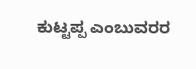ಕುಟ್ಟಪ್ಪ ಎಂಬುವರರ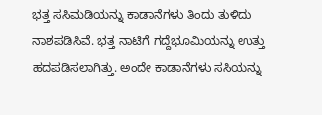ಭತ್ತ ಸಸಿಮಡಿಯನ್ನು ಕಾಡಾನೆಗಳು ತಿಂದು ತುಳಿದು ನಾಶಪಡಿಸಿವೆ. ಭತ್ತ ನಾಟಿಗೆ ಗದ್ದೆಭೂಮಿಯನ್ನು ಉತ್ತು ಹದಪಡಿಸಲಾಗಿತ್ತು. ಅಂದೇ ಕಾಡಾನೆಗಳು ಸಸಿಯನ್ನು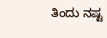ತಿಂದು ನಷ್ಟ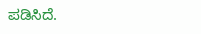ಪಡಿಸಿದೆ.